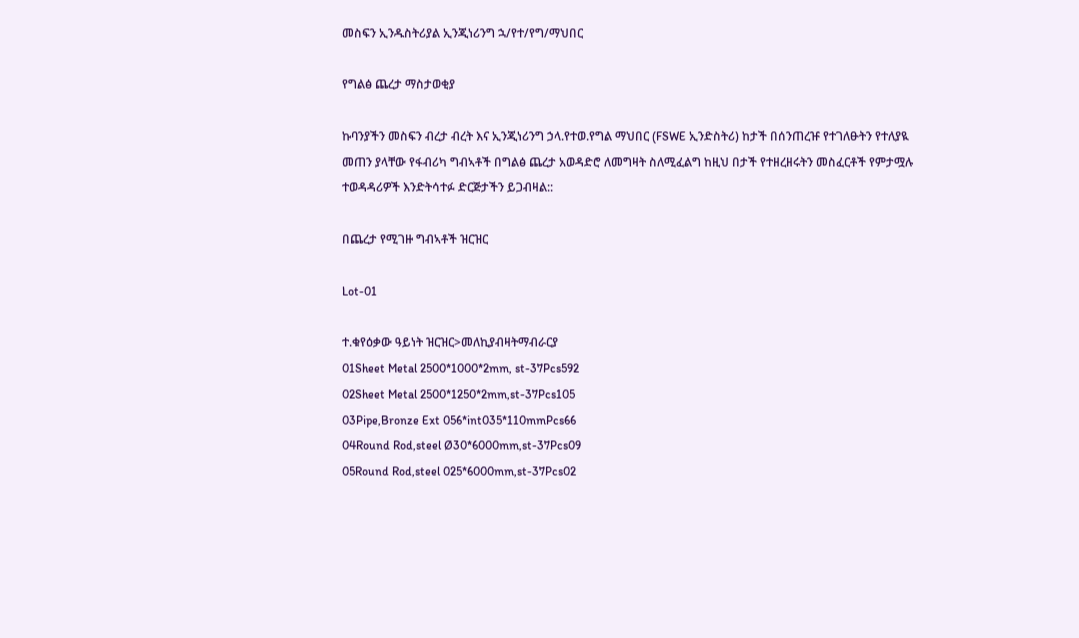መስፍን ኢንዱስትሪያል ኢንጂነሪንግ ኋ/የተ/የግ/ማህበር

የግልፅ ጨረታ ማስታወቂያ

ኩባንያችን መስፍን ብረታ ብረት እና ኢንጂነሪንግ ኃላ.የተወ.የግል ማህበር (FSWE ኢንድስትሪ) ከታች በሰንጠረዡ የተገለፁትን የተለያዪ መጠን ያላቸው የፋብሪካ ግብኣቶች በግልፅ ጨረታ አወዳድሮ ለመግዛት ስለሚፈልግ ከዚህ በታች የተዘረዘሩትን መስፈርቶች የምታሟሉ ተወዳዳሪዎች እንድትሳተፉ ድርጅታችን ይጋብዛል::

በጨረታ የሚገዙ ግብኣቶች ዝርዝር

Lot-01

ተ.ቁየዕቃው ዓይነት ዝርዝር>መለኪያብዛትማብራርያ
01Sheet Metal 2500*1000*2mm, st-37Pcs592
02Sheet Metal 2500*1250*2mm,st-37Pcs105
03Pipe,Bronze Ext 056*int035*110mmPcs66
04Round Rod,steel Ø30*6000mm,st-37Pcs09
05Round Rod,steel 025*6000mm,st-37Pcs02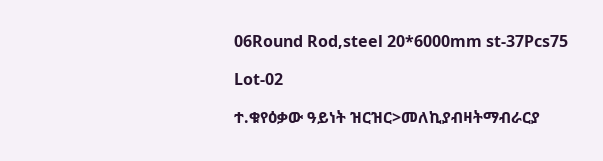06Round Rod,steel 20*6000mm st-37Pcs75

Lot-02

ተ.ቁየዕቃው ዓይነት ዝርዝር>መለኪያብዛትማብራርያ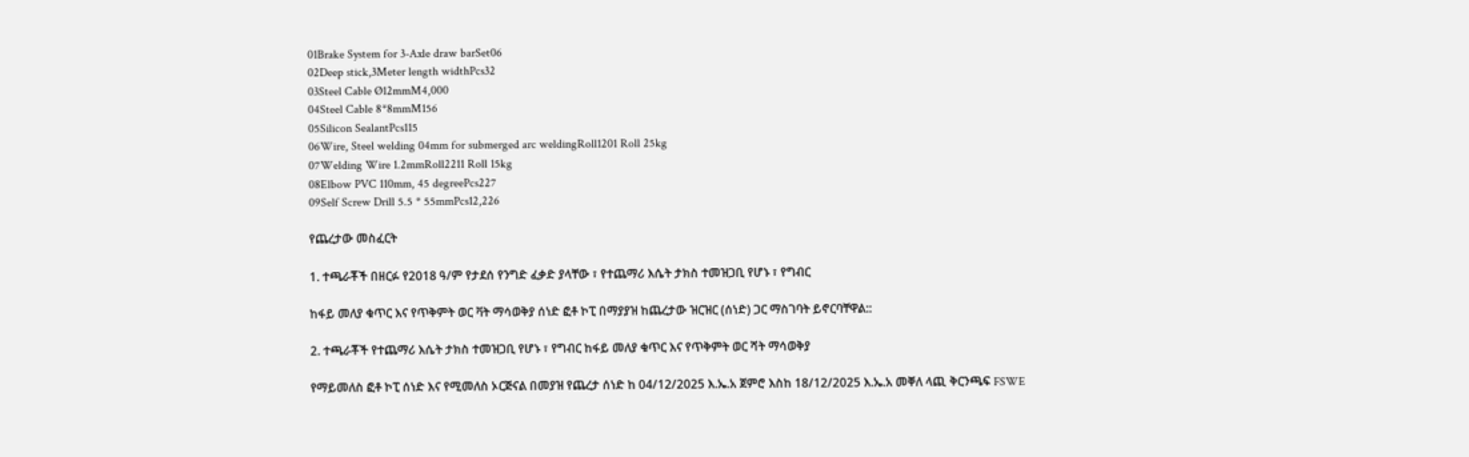01Brake System for 3-Axle draw barSet06
02Deep stick,3Meter length widthPcs32
03Steel Cable Ø12mmM4,000
04Steel Cable 8*8mmM156
05Silicon SealantPcs115
06Wire, Steel welding 04mm for submerged arc weldingRoll1201 Roll 25kg
07Welding Wire 1.2mmRoll2211 Roll 15kg
08Elbow PVC 110mm, 45 degreePcs227
09Self Screw Drill 5.5 * 55mmPcs12,226

የጨረታው መስፈርት

1. ተጫራቾች በዘርፉ የ2018 ዓ/ም የታደሰ የንግድ ፈቃድ ያላቸው ፣ የተጨማሪ እሴት ታክስ ተመዝጋቢ የሆኑ ፣ የግብር

ከፋይ መለያ ቁጥር እና የጥቅምት ወር ቫት ማሳወቅያ ሰነድ ፎቶ ኮፒ በማያያዝ ከጨረታው ዝርዝር (ሰነድ) ጋር ማስገባት ይኖርባቸዋል::

2. ተጫራቾች የተጨማሪ እሴት ታክስ ተመዝጋቢ የሆኑ ፣ የግብር ከፋይ መለያ ቁጥር እና የጥቅምት ወር ሻት ማሳወቅያ

የማይመለስ ፎቶ ኮፒ ሰነድ እና የሚመለስ ኦርጅናል በመያዝ የጨረታ ሰነድ ከ 04/12/2025 እ.ኤ.አ ጀምሮ እስከ 18/12/2025 እ.ኤ.አ መቐለ ላጪ ቅርንጫፍ FSWE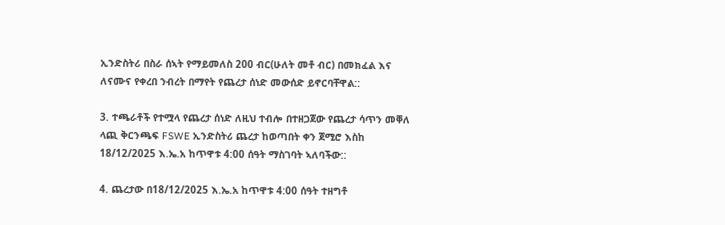ኢንድስትሪ በስራ ሰኣት የማይመለስ 200 ብር(ሁለት መቶ ብር) በመክፈል እና ለናሙና የቀረበ ንብረት በማየት የጨረታ ሰነድ መውሰድ ይኖርባቸዋል::

3. ተጫራቶች የተሟላ የጨረታ ሰነድ ለዚህ ተብሎ በተዘጋጀው የጨረታ ሳጥን መቐለ ላጪ ቅርንጫፍ FSWE ኢንድስትሪ ጨረታ ከወጣበት ቀን ጀሚሮ እስከ 18/12/2025 እ.ኤ.አ ከጥዋቱ 4:00 ሰዓት ማስገባት ኣለባችው::

4. ጨረታው በ18/12/2025 እ.ኤ.አ ከጥዋቱ 4:00 ሰዓት ተዘግቶ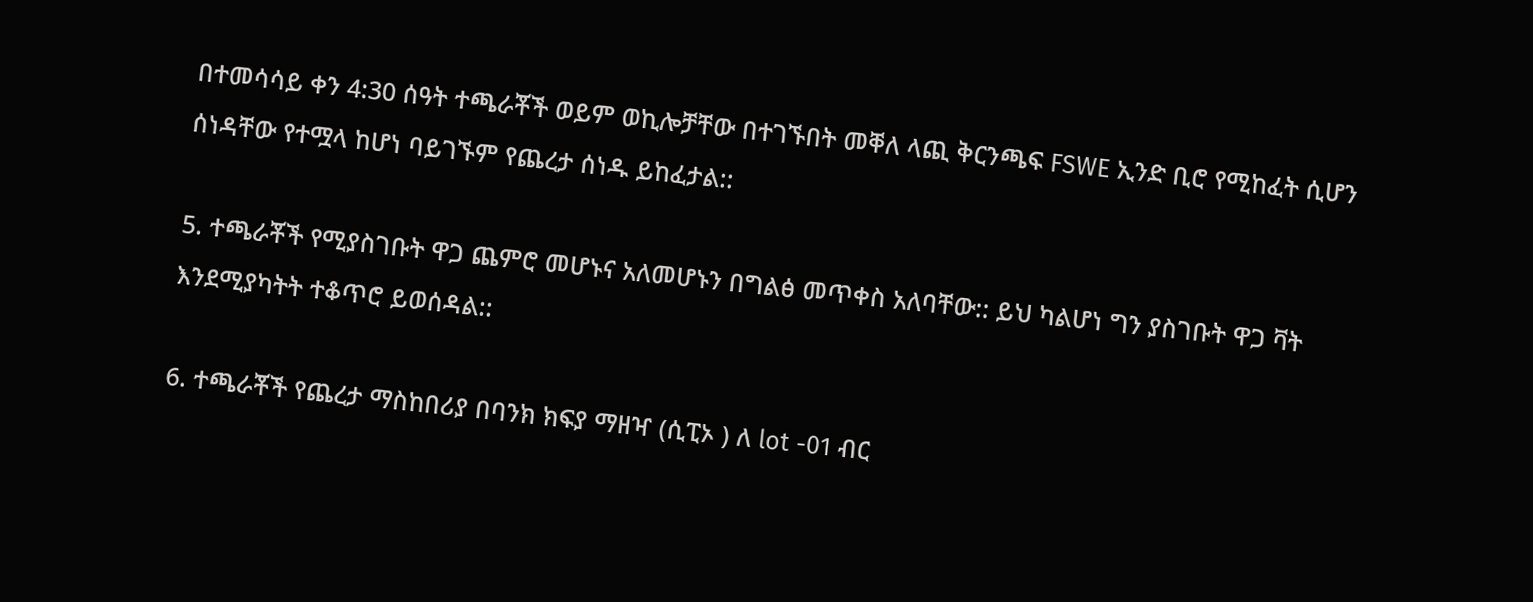በተመሳሳይ ቀን 4:30 ሰዓት ተጫራቾች ወይም ወኪሎቻቸው በተገኙበት መቐለ ላጪ ቅርንጫፍ FSWE ኢንድ ቢሮ የሚከፈት ሲሆን ሰነዳቸው የተሟላ ከሆነ ባይገኙም የጨረታ ሰነዱ ይከፈታል::

5. ተጫራቾች የሚያስገቡት ዋጋ ጨምሮ መሆኑና አለመሆኑን በግልፅ መጥቀስ አለባቸው:: ይህ ካልሆነ ግን ያስገቡት ዋጋ ቫት እንደሚያካትት ተቆጥሮ ይወሰዳል::

6. ተጫራቾች የጨረታ ማስከበሪያ በባንክ ክፍያ ማዘዣ (ሲፒኦ ) ለ lot -01 ብር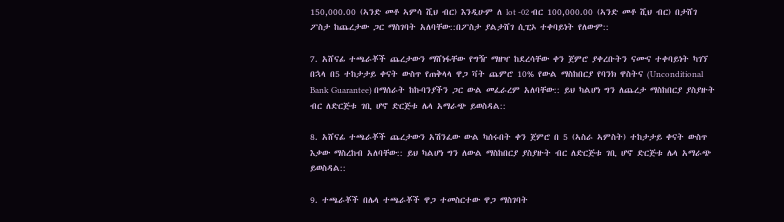150,000.00 (ኣንድ መቶ ኣምሳ ሺህ ብር) እንዲሁም ለ lot -02 ብር 100,000.00 (ኣንድ መቶ ሺህ ብር) በታሸገ ፖስታ ከጨረታው ጋር ማስገባት አለባቸው::በፖስታ ያልታሸገ ሲፒኦ ተቀባይነት የለውም::

7. አሸናፊ ተጫራቾች ጨረታውን ማሸነፋቸው የግዥ ማዘዣ ከደረሳቸው ቀን ጀምሮ ያቀረቡትን ናሙና ተቀባይነት ካገኘ በኋላ በ5 ተከታታይ ቀናት ውስጥ የጠቅላላ ዋጋ ቫት ጨምሮ 10% የውል ማስከበርያ የባንክ ዋስትና (Unconditional Bank Guarantee) በማሰራት ከኩባንያችን ጋር ውል መፈራረም አለባቸው:: ይህ ካልሆነ ግን ለጨረታ ማስከበርያ ያስያዙት ብር ለድርጅቱ ገቢ ሆኖ ድርጅቱ ሌላ አማራጭ ይወስዳል::

8. አሸናፊ ተጫራቾች ጨረታውን አሽንፈው ውል ካሰሩበት ቀን ጀምሮ በ 5 (ኣስራ ኣምስት) ተከታታይ ቀናት ውስጥ እቃው ማስረከብ አለባቸው:: ይህ ካልሆነ ግን ለውል ማስከበርያ ያስያዙት ብር ለድርጅቱ ገቢ ሆኖ ድርጅቱ ሌላ አማራጭ ይወስዳል::

9. ተጫራቾች በሌላ ተጫራቾች ዋጋ ተመስርተው ዋጋ ማስገባት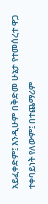አይፈቀድም፤ እንዲሁም በቅድመ ሁኔታ የተመሰረተ ዋጋ ተቀባይነት የለውም፤ በተጨማሪም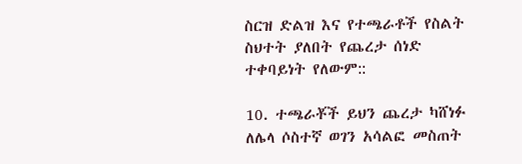ስርዝ ድልዝ እና የተጫራቶች የስልት ስህተት ያለበት የጨረታ ሰነድ ተቀባይነት የለውም::

10. ተጫራቾች ይህን ጨረታ ካሸነፉ ለሌላ ሶስተኛ ወገን አሳልፎ መስጠት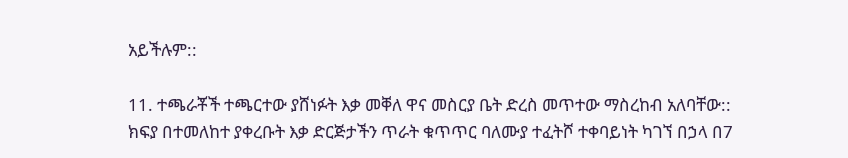አይችሉም::

11. ተጫራቾች ተጫርተው ያሸነፉት እቃ መቐለ ዋና መስርያ ቤት ድረስ መጥተው ማስረከብ አለባቸው:: ክፍያ በተመለከተ ያቀረቡት እቃ ድርጅታችን ጥራት ቁጥጥር ባለሙያ ተፈትሾ ተቀባይነት ካገኘ በኃላ በ7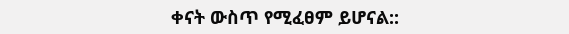ቀናት ውስጥ የሚፈፀም ይሆናል::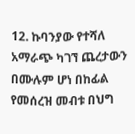12. ኩባንያው የተሻለ አማራጭ ካገኘ ጨረታውን በሙሉም ሆነ በከፊል የመሰረዝ መብቱ በህግ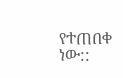የተጠበቀ ነው::